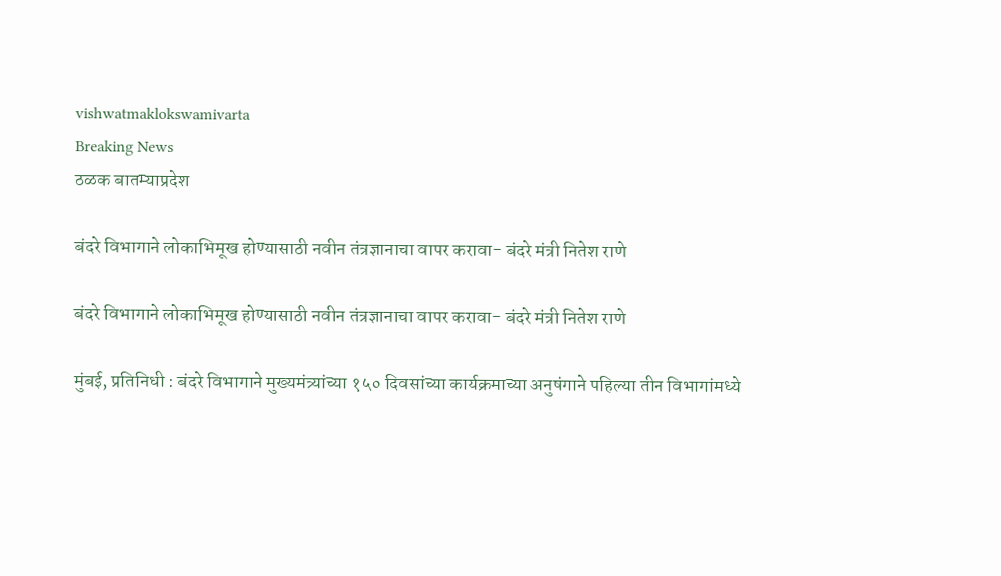vishwatmaklokswamivarta
Breaking News
ठळक बातम्याप्रदेश

बंदरे विभागाने लोकाभिमूख होण्यासाठी नवीन तंत्रज्ञानाचा वापर करावा- बंदरे मंत्री नितेश राणे

बंदरे विभागाने लोकाभिमूख होण्यासाठी नवीन तंत्रज्ञानाचा वापर करावा- बंदरे मंत्री नितेश राणे

मुंबई, प्रतिनिधी : बंदरे विभागाने मुख्यमंत्र्यांच्या १५० दिवसांच्या कार्यक्रमाच्या अनुषंगाने पहिल्या तीन विभागांमध्ये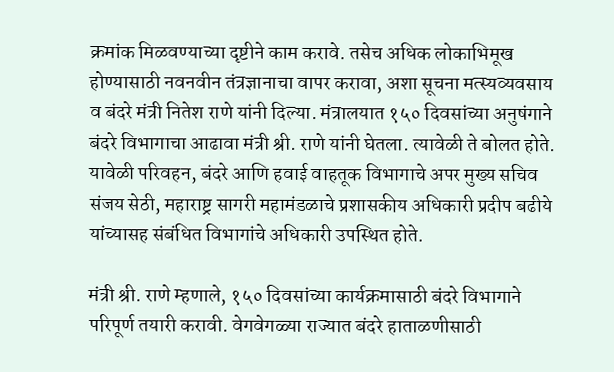क्रमांक मिळवण्याच्या दृष्टीने काम करावे. तसेच अधिक लोकाभिमूख होण्यासाठी नवनवीन तंत्रज्ञानाचा वापर करावा, अशा सूचना मत्स्यव्यवसाय व बंदरे मंत्री नितेश राणे यांनी दिल्या. मंत्रालयात १५० दिवसांच्या अनुषंगाने बंदरे विभागाचा आढावा मंत्री श्री. राणे यांनी घेतला. त्यावेळी ते बोलत होते. यावेळी परिवहन, बंदरे आणि हवाई वाहतूक विभागाचे अपर मुख्य सचिव संजय सेठी, महाराष्ट्र सागरी महामंडळाचे प्रशासकीय अधिकारी प्रदीप बढीये यांच्यासह संबंधित विभागांचे अधिकारी उपस्थित होते.

मंत्री श्री. राणे म्हणाले, १५० दिवसांच्या कार्यक्रमासाठी बंदरे विभागाने परिपूर्ण तयारी करावी. वेगवेगळ्या राज्यात बंदरे हाताळणीसाठी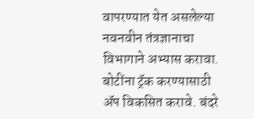वापरण्यात येत असलेल्या नवनवीन तंत्रज्ञानाचा विभागाने अभ्यास करावा. बोटींना ट्रॅक करण्यासाठी ॲप विकसित करावे. बंदरे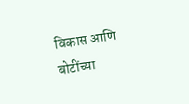विकास आणि बोटींच्या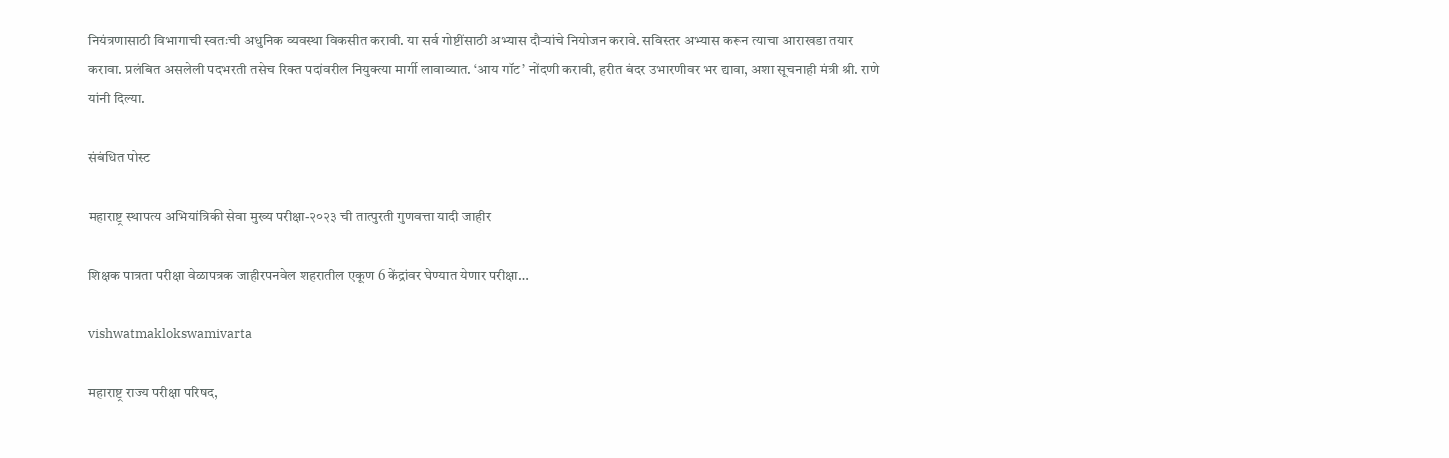नियंत्रणासाठी विभागाची स्वतःची अधुनिक व्यवस्था विकसीत करावी. या सर्व गोष्टींसाठी अभ्यास दौऱ्यांचे नियोजन करावे. सविस्तर अभ्यास करून त्याचा आराखडा तयार करावा. प्रलंबित असलेली पदभरती तसेच रिक्त पदांवरील नियुक्त्या मार्गी लावाव्यात. ‘आय गॉट’ नोंदणी करावी, हरीत बंदर उभारणीवर भर द्यावा, अशा सूचनाही मंत्री श्री. राणे यांनी दिल्या.

संबंधित पोस्ट

महाराष्ट्र स्थापत्य अभियांत्रिकी सेवा मुख्य परीक्षा-२०२३ ची तात्पुरती गुणवत्ता यादी जाहीर

शिक्षक पात्रता परीक्षा वेळापत्रक जाहीरपनवेल शहरातील एकूण 6 केंद्रांवर घेण्यात येणार परीक्षा…

vishwatmaklokswamivarta

महाराष्ट्र राज्य परीक्षा परिषद,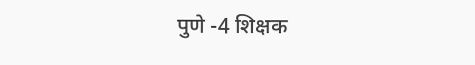पुणे -4 शिक्षक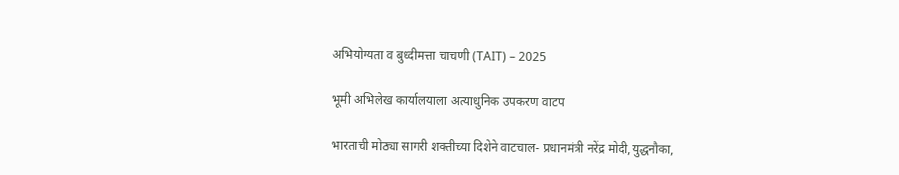अभियोग्यता व बुध्दीमत्ता चाचणी (TAIT) – 2025

भूमी अभिलेख कार्यालयाला अत्याधुनिक उपकरण वाटप

भारताची मोठ्या सागरी शक्तीच्या दिशेने वाटचाल- प्रधानमंत्री नरेंद्र मोदी,युद्धनौका,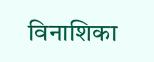विनाशिका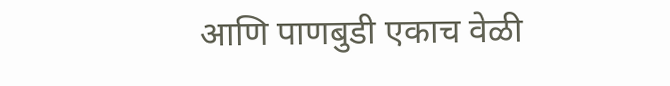आणि पाणबुडी एकाच वेळी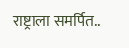राष्ट्राला समर्पित..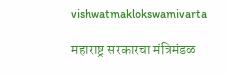vishwatmaklokswamivarta

महाराष्ट्र सरकारचा मंत्रिमंडळ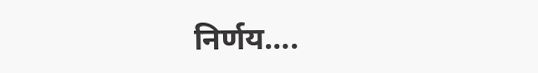निर्णय….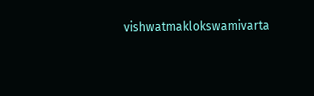vishwatmaklokswamivarta